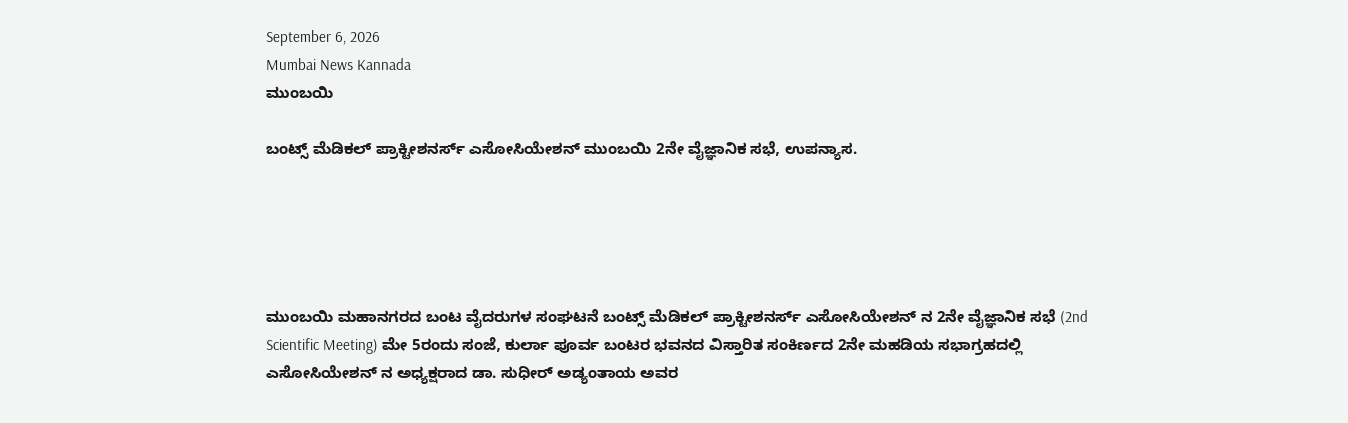September 6, 2026
Mumbai News Kannada
ಮುಂಬಯಿ

ಬಂಟ್ಸ್ ಮೆಡಿಕಲ್ ಪ್ರಾಕ್ಟೀಶನರ್ಸ್ ಎಸೋಸಿಯೇಶನ್ ಮುಂಬಯಿ 2ನೇ ವೈಜ್ಞಾನಿಕ ಸಭೆ, ಉಪನ್ಯಾಸ.





ಮುಂಬಯಿ ಮಹಾನಗರದ ಬಂಟ ವೈದರುಗಳ ಸಂಘಟನೆ ಬಂಟ್ಸ್ ಮೆಡಿಕಲ್ ಪ್ರಾಕ್ಟೀಶನರ್ಸ್ ಎಸೋಸಿಯೇಶನ್ ನ 2ನೇ ವೈಜ್ಞಾನಿಕ ಸಭೆ (2nd Scientific Meeting) ಮೇ 5ರಂದು ಸಂಜೆ, ಕುರ್ಲಾ ಪೂರ್ವ ಬಂಟರ ಭವನದ ವಿಸ್ತಾರಿತ ಸಂಕಿರ್ಣದ 2ನೇ ಮಹಡಿಯ ಸಭಾಗ್ರಹದಲ್ಲಿ ಎಸೋಸಿಯೇಶನ್ ನ ಅಧ್ಯಕ್ಷರಾದ ಡಾ. ಸುಧೀರ್ ಅಡ್ಯಂತಾಯ ಅವರ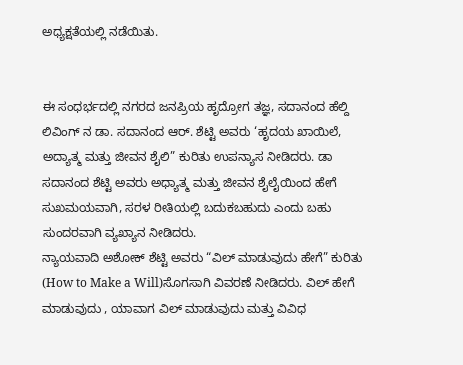ಅಧ್ಯಕ್ಷತೆಯಲ್ಲಿ ನಡೆಯಿತು.


ಈ ಸಂಧರ್ಭದಲ್ಲಿ ನಗರದ ಜನಪ್ರಿಯ ಹೃದ್ರೋಗ ತಜ್ಞ, ಸದಾನಂದ ಹೆಲ್ದಿ ಲಿವಿಂಗ್ ನ ಡಾ. ಸದಾನಂದ ಆರ್. ಶೆಟ್ಟಿ ಅವರು ‘ಹೃದಯ ಖಾಯಿಲೆ, ಅದ್ಯಾತ್ಮ ಮತ್ತು ಜೀವನ ಶೈಲಿ” ಕುರಿತು ಉಪನ್ಯಾಸ ನೀಡಿದರು. ಡಾ ಸದಾನಂದ ಶೆಟ್ಟಿ ಅವರು ಅಧ್ಯಾತ್ಮ ಮತ್ತು ಜೀವನ ಶೈಲೈಯಿಂದ ಹೇಗೆ ಸುಖಮಯವಾಗಿ, ಸರಳ ರೀತಿಯಲ್ಲಿ ಬದುಕಬಹುದು ಎಂದು ಬಹು ಸುಂದರವಾಗಿ ವ್ಯಖ್ಯಾನ ನೀಡಿದರು.
ನ್ಯಾಯವಾದಿ ಅಶೋಕ್ ಶೆಟ್ಟಿ ಅವರು “ವಿಲ್ ಮಾಡುವುದು ಹೇಗೆ” ಕುರಿತು (How to Make a Will)ಸೊಗಸಾಗಿ ವಿವರಣೆ ನೀಡಿದರು. ವಿಲ್ ಹೇಗೆ ಮಾಡುವುದು , ಯಾವಾಗ ವಿಲ್ ಮಾಡುವುದು ಮತ್ತು ವಿವಿಧ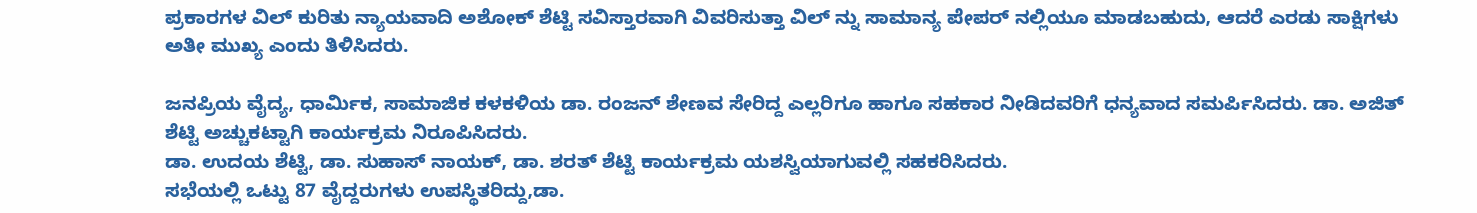ಪ್ರಕಾರಗಳ ವಿಲ್ ಕುರಿತು ನ್ಯಾಯವಾದಿ ಅಶೋಕ್ ಶೆಟ್ಟಿ ಸವಿಸ್ತಾರವಾಗಿ ವಿವರಿಸುತ್ತಾ ವಿಲ್ ನ್ನು ಸಾಮಾನ್ಯ ಪೇಪರ್ ನಲ್ಲಿಯೂ ಮಾಡಬಹುದು, ಆದರೆ ಎರಡು ಸಾಕ್ಷಿಗಳು ಅತೀ ಮುಖ್ಯ ಎಂದು ತಿಳಿಸಿದರು.

ಜನಪ್ರಿಯ ವೈದ್ಯ, ಧಾರ್ಮಿಕ, ಸಾಮಾಜಿಕ ಕಳಕಳಿಯ ಡಾ. ರಂಜನ್ ಶೇಣವ ಸೇರಿದ್ದ ಎಲ್ಲರಿಗೂ ಹಾಗೂ ಸಹಕಾರ ನೀಡಿದವರಿಗೆ ಧನ್ಯವಾದ ಸಮರ್ಪಿಸಿದರು. ಡಾ. ಅಜಿತ್ ಶೆಟ್ಟಿ ಅಚ್ಚುಕಟ್ಟಾಗಿ ಕಾರ್ಯಕ್ರಮ ನಿರೂಪಿಸಿದರು.
ಡಾ. ಉದಯ ಶೆಟ್ಟಿ, ಡಾ. ಸುಹಾಸ್ ನಾಯಕ್, ಡಾ. ಶರತ್ ಶೆಟ್ಟಿ ಕಾರ್ಯಕ್ರಮ ಯಶಸ್ವಿಯಾಗುವಲ್ಲಿ ಸಹಕರಿಸಿದರು.
ಸಭೆಯಲ್ಲಿ ಒಟ್ಟು 87 ವೈದ್ದರುಗಳು ಉಪಸ್ಥಿತರಿದ್ದು,ಡಾ.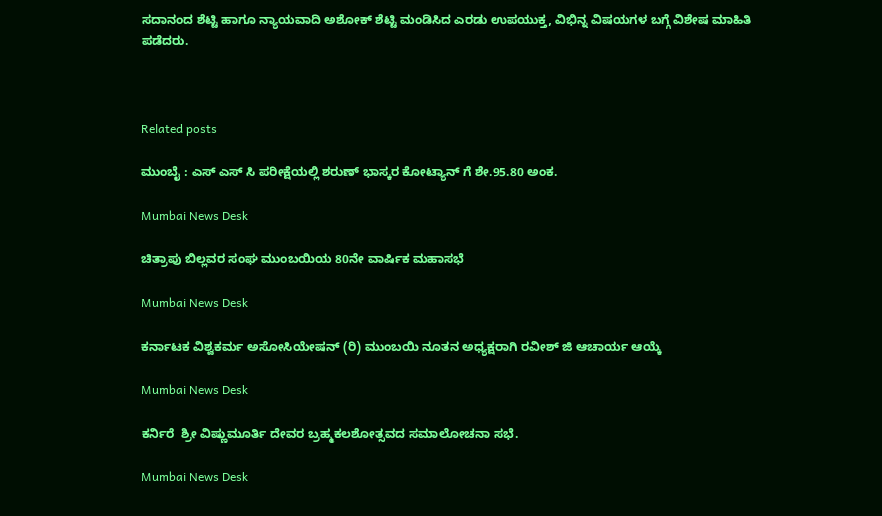ಸದಾನಂದ ಶೆಟ್ಟಿ ಹಾಗೂ ನ್ಯಾಯವಾದಿ ಅಶೋಕ್ ಶೆಟ್ಟಿ ಮಂಡಿಸಿದ ಎರಡು ಉಪಯುಕ್ತ, ವಿಭಿನ್ನ ವಿಷಯಗಳ ಬಗ್ಗೆ ವಿಶೇಷ ಮಾಹಿತಿ ಪಡೆದರು.



Related posts

ಮುಂಬೈ : ಎಸ್ ಎಸ್ ಸಿ ಪರೀಕ್ಷೆಯಲ್ಲಿ ಶರುಣ್ ಭಾಸ್ಕರ ಕೋಟ್ಯಾನ್ ಗೆ ಶೇ.95.80 ಅಂಕ.

Mumbai News Desk

ಚಿತ್ರಾಪು ಬಿಲ್ಲವರ ಸಂಘ ಮುಂಬಯಿಯ 80ನೇ ವಾರ್ಷಿಕ ಮಹಾಸಭೆ

Mumbai News Desk

ಕರ್ನಾಟಕ ವಿಶ್ವಕರ್ಮ ಅಸೋಸಿಯೇಷನ್ (ರಿ) ಮುಂಬಯಿ ನೂತನ ಅಧ್ಯಕ್ಷರಾಗಿ ರವೀಶ್ ಜಿ ಆಚಾರ್ಯ ಆಯ್ಕೆ

Mumbai News Desk

ಕರ್ನಿರೆ  ಶ್ರೀ ವಿಷ್ಣುಮೂರ್ತಿ ದೇವರ ಬ್ರಹ್ಮಕಲಶೋತ್ಸವದ ಸಮಾಲೋಚನಾ ಸಭೆ.

Mumbai News Desk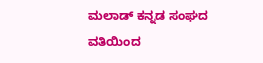ಮಲಾಡ್ ಕನ್ನಡ ಸಂಘದ ವತಿಯಿಂದ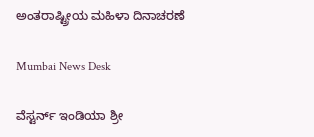ಅಂತರಾಷ್ಟ್ರೀಯ ಮಹಿಳಾ ದಿನಾಚರಣೆ

Mumbai News Desk

ವೆಸ್ಟರ್ನ್ ಇಂಡಿಯಾ ಶ್ರೀ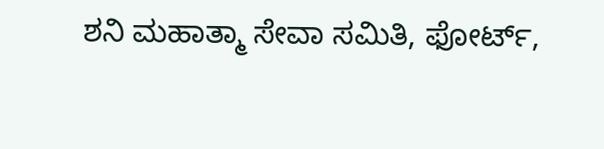ಶನಿ ಮಹಾತ್ಮಾ ಸೇವಾ ಸಮಿತಿ, ಫೋರ್ಟ್,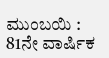ಮುಂಬಯಿ : 81ನೇ ವಾರ್ಷಿಕ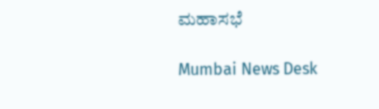ಮಹಾಸಭೆ

Mumbai News Desk